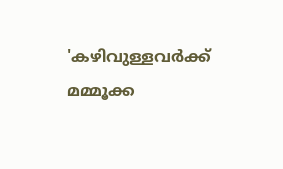'കഴിവുള്ളവർക്ക് മമ്മൂക്ക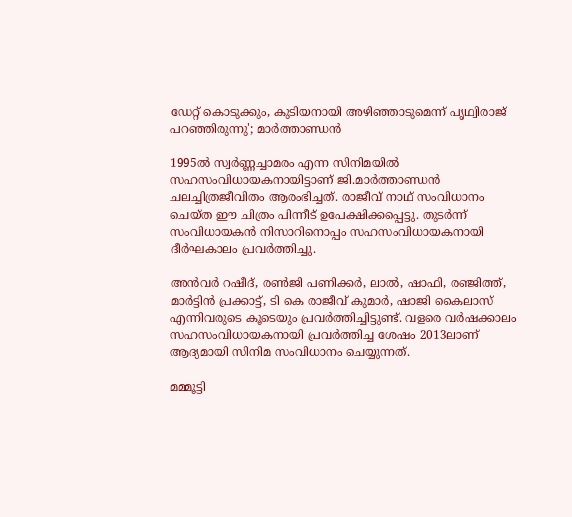ഡേറ്റ് കൊടുക്കും, കുടിയനായി അഴിഞ്ഞാടുമെന്ന് പൃഥ്വിരാജ് പറഞ്ഞിരുന്നു'; മാർത്താണ്ഡൻ

1995ൽ സ്വർണ്ണച്ചാമരം എന്ന സിനിമയിൽ സഹസംവിധായകനായിട്ടാണ് ജി.മാർത്താണ്ഡൻ ചലച്ചിത്രജീവിതം ആരംഭിച്ചത്. രാജീവ് നാഥ് സംവിധാനം ചെയ്ത ഈ ചിത്രം പിന്നീട് ഉപേക്ഷിക്കപ്പെട്ടു. തുടർന്ന് സംവിധായകൻ നിസാറിനൊപ്പം സഹസംവിധായകനായി ദീർഘകാലം പ്രവർത്തിച്ചു.

അൻ‌വർ റഷീദ്, രൺജി പണിക്കർ, ലാൽ, ഷാഫി, രഞ്ജിത്ത്, മാർട്ടിൻ പ്രക്കാട്ട്, ടി കെ രാജീവ് കുമാർ, ഷാജി കൈലാസ് എന്നിവരുടെ കൂടെയും പ്രവർത്തിച്ചിട്ടുണ്ട്. വളരെ വർഷക്കാലം സഹസംവിധായകനായി പ്രവർത്തിച്ച ശേഷം 2013ലാണ് ആദ്യമായി സിനിമ സംവിധാനം ചെയ്യുന്നത്.

മമ്മൂട്ടി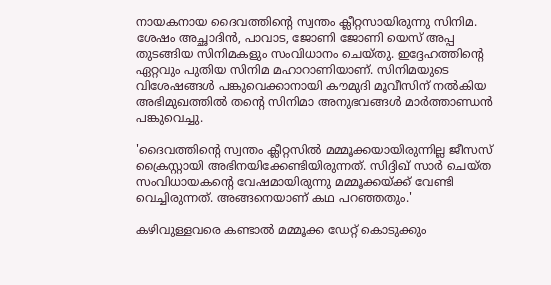നായകനായ ദൈവത്തിന്റെ സ്വന്തം ക്ലീറ്റസായിരുന്നു സിനിമ. ശേഷം അച്ഛാദിൻ, പാവാട, ജോണി ജോണി യെസ് അപ്പ തുടങ്ങിയ സിനിമകളും സംവിധാനം ചെയ്തു. ഇദ്ദേഹത്തിന്റെ ഏറ്റവും പുതിയ സിനിമ മഹാറാണിയാണ്. സിനിമയുടെ വിശേഷങ്ങൾ പങ്കുവെക്കാനായി കൗമുദി മൂവീസിന് നൽകിയ അഭിമുഖത്തിൽ തന്റെ സിനിമാ അനുഭവങ്ങൾ മാർത്താണ്ഡൻ പങ്കുവെച്ചു.

'ദൈവത്തിന്റെ സ്വന്തം ക്ലീറ്റസിൽ മമ്മൂക്കയായിരുന്നില്ല ജീസസ് ക്രൈസ്റ്റായി അഭിനയിക്കേണ്ടിയിരുന്നത്. സിദ്ദിഖ് സാർ ചെയ്ത സംവിധായകന്റെ വേഷമായിരുന്നു മമ്മൂക്കയ്ക്ക് വേണ്ടി വെച്ചിരുന്നത്. അങ്ങനെയാണ് കഥ പറഞ്ഞതും.'

കഴിവുള്ളവരെ കണ്ടാൽ മമ്മൂക്ക ഡേറ്റ് കൊടുക്കും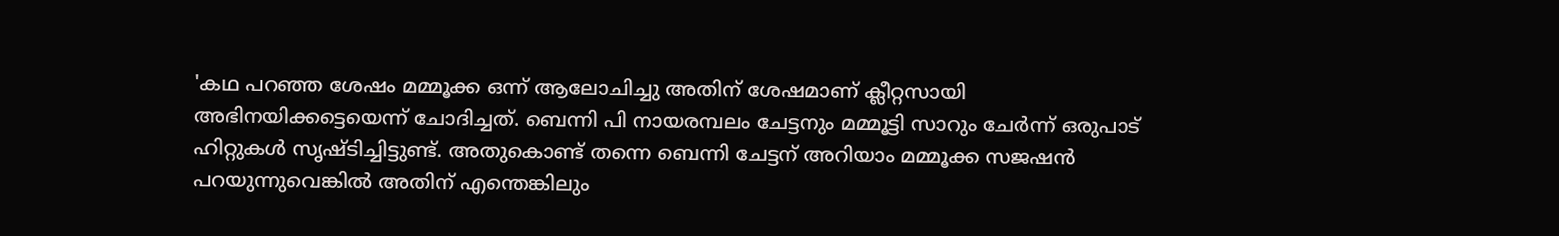'കഥ പറഞ്ഞ ശേഷം മമ്മൂക്ക ഒന്ന് ആലോചിച്ചു അതിന് ശേഷമാണ് ക്ലീറ്റസായി അഭിനയിക്കട്ടെയെന്ന് ചോദിച്ചത്. ബെന്നി പി നായരമ്പലം ചേട്ടനും മമ്മൂട്ടി സാറും ചേർന്ന് ഒരുപാട് ഹിറ്റുകൾ സൃഷ്ടിച്ചിട്ടുണ്ട്. അതുകൊണ്ട് തന്നെ ബെന്നി ചേട്ടന് അറിയാം മമ്മൂക്ക സജഷൻ പറയുന്നുവെങ്കിൽ അതിന് എന്തെങ്കിലും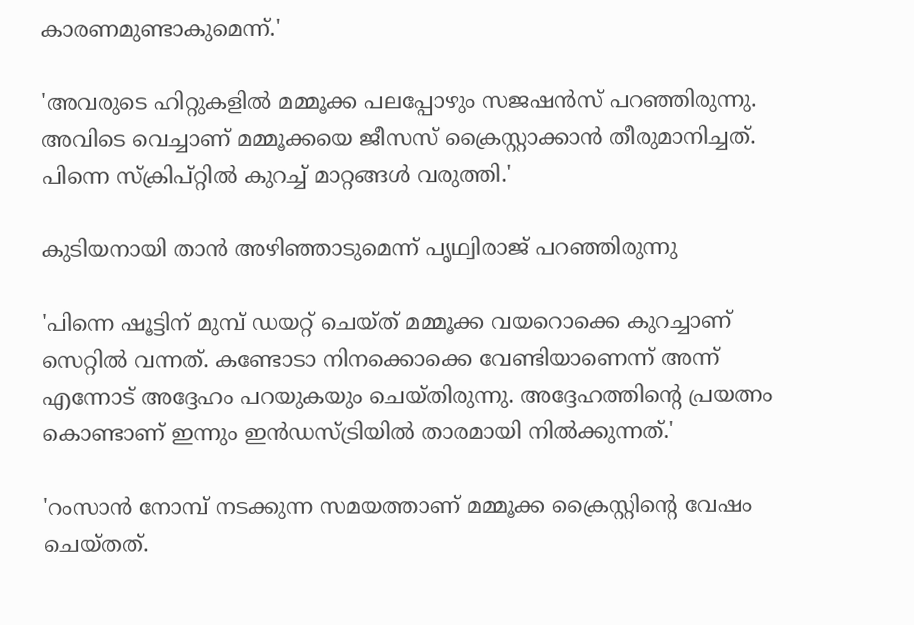കാരണമുണ്ടാകുമെന്ന്.'

'അവരുടെ ഹിറ്റുകളിൽ മമ്മൂക്ക പലപ്പോഴും സജഷൻസ് പറഞ്ഞിരുന്നു. അവിടെ വെച്ചാണ് മമ്മൂക്കയെ ജീസസ് ക്രൈസ്റ്റാക്കാൻ തീരുമാനിച്ചത്. പിന്നെ സ്ക്രിപ്റ്റിൽ കുറച്ച് മാറ്റങ്ങൾ വരുത്തി.'

കുടിയനായി താൻ അഴിഞ്ഞാടുമെന്ന് പൃഥ്വിരാജ് പറഞ്ഞിരുന്നു

'പിന്നെ ഷൂട്ടിന് മുമ്പ് ഡയറ്റ് ചെയ്ത് മമ്മൂക്ക വയറൊക്കെ കുറച്ചാണ് സെറ്റിൽ വന്നത്. കണ്ടോടാ നിനക്കൊക്കെ വേണ്ടിയാണെന്ന് അന്ന് എന്നോട് അദ്ദേഹം പറയുകയും ചെയ്തിരുന്നു. അദ്ദേഹത്തിന്റെ പ്രയത്നം കൊണ്ടാണ് ഇന്നും ഇൻഡസ്ട്രിയിൽ താരമായി നിൽക്കുന്നത്.'

'റംസാൻ‌ നോമ്പ് നടക്കുന്ന സമയത്താണ് മമ്മൂക്ക ക്രൈസ്റ്റിന്റെ വേഷം ചെയ്തത്.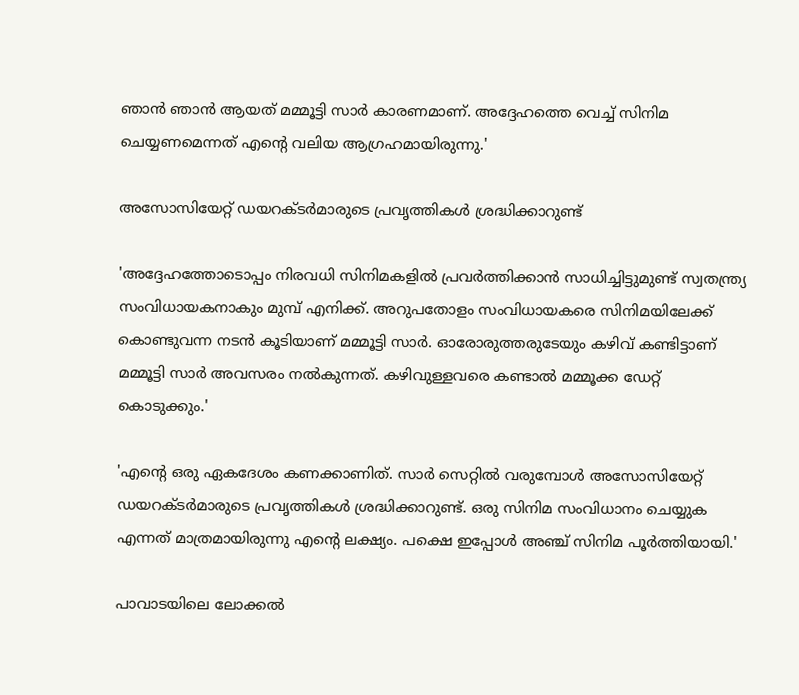ഞാൻ ഞാൻ ആയത് മമ്മൂട്ടി സാർ കാരണമാണ്. അദ്ദേഹത്തെ വെച്ച് സിനിമ ചെയ്യണമെന്നത് എന്റെ വലിയ ആഗ്രഹമായിരുന്നു.'

അസോസിയേറ്റ് ഡ‍യറക്ടർമാരുടെ പ്രവൃത്തികൾ ശ്രദ്ധിക്കാറുണ്ട്

'അദ്ദേഹത്തോടൊപ്പം നിരവധി സിനിമകളിൽ പ്രവർത്തിക്കാൻ സാധിച്ചിട്ടുമുണ്ട് സ്വതന്ത്ര്യ സംവിധായകനാകും മുമ്പ് എനിക്ക്. അറുപതോളം സംവിധായകരെ സിനിമയിലേക്ക് കൊണ്ടുവന്ന നടൻ‌ കൂടിയാണ് മമ്മൂട്ടി സാർ. ഓരോരുത്തരുടേയും കഴിവ് കണ്ടിട്ടാണ് മമ്മൂട്ടി സാർ അവസരം നൽകുന്നത്. കഴിവുള്ളവരെ കണ്ടാൽ മമ്മൂക്ക ഡേറ്റ് കൊടുക്കും.'

'എന്റെ ഒരു ഏകദേശം കണക്കാണിത്. സാർ സെറ്റിൽ വരുമ്പോൾ അസോസിയേറ്റ് ഡ‍യറക്ടർമാരുടെ പ്രവൃത്തികൾ ശ്രദ്ധിക്കാറുണ്ട്. ഒരു സിനിമ സംവിധാനം ചെയ്യുക എന്നത് മാത്രമായിരുന്നു എന്റെ ലക്ഷ്യം. പക്ഷെ ഇപ്പോൾ അ‍‍ഞ്ച് സിനിമ പൂർത്തിയായി.'

പാവാടയിലെ ലോക്കൽ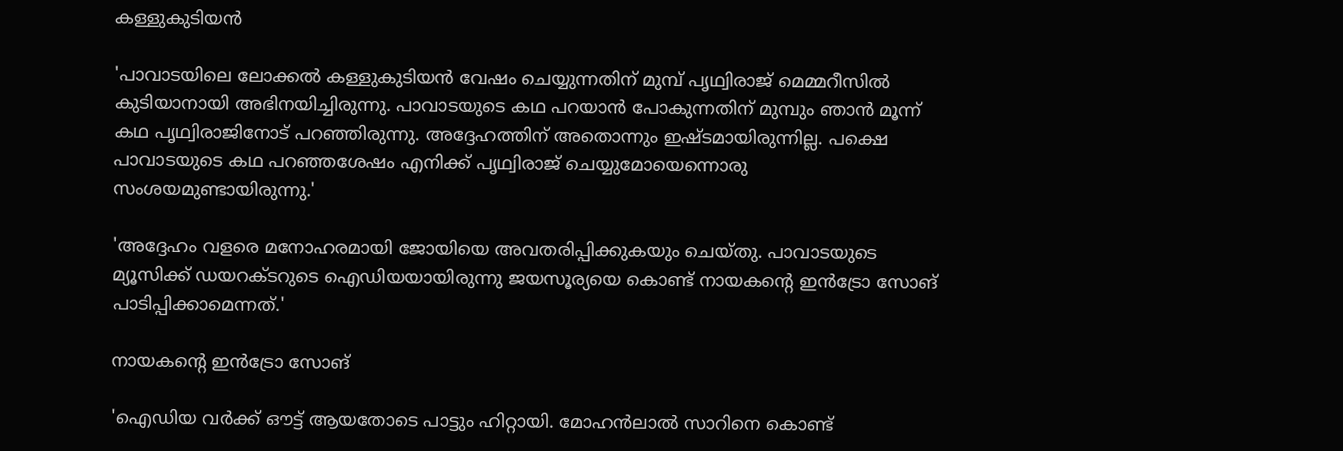കള്ളുകുടിയൻ

'പാവാടയിലെ ലോക്കൽ കള്ളുകുടിയൻ വേഷം ചെയ്യുന്നതിന് മുമ്പ് പൃഥ്വിരാജ് മെമ്മറീസിൽ കുടിയാനായി അഭിനയിച്ചിരുന്നു. പാവാടയുടെ കഥ പറയാൻ പോകുന്നതിന് മുമ്പും ഞാൻ മൂന്ന് കഥ പൃഥ്വിരാജിനോട് പറഞ്ഞിരുന്നു. അദ്ദേഹത്തിന് അതൊന്നും ഇഷ്ടമായിരുന്നില്ല. പക്ഷെ പാവാടയുടെ കഥ പറഞ്ഞശേഷം എനിക്ക് പൃഥ്വിരാജ് ചെയ്യുമോയെന്നൊരു സംശയമുണ്ടായിരുന്നു.'

'അദ്ദേഹം വളരെ മനോഹരമായി ജോയിയെ അവതരിപ്പിക്കുകയും ചെയ്തു. പാവാടയുടെ മ്യൂസിക്ക് ഡയറക്ടറുടെ ഐഡിയയായിരുന്നു ജയസൂര്യയെ കൊണ്ട് നായകന്റെ ഇൻട്രോ സോങ് പാടിപ്പിക്കാമെന്നത്.'

നായകന്റെ ഇൻട്രോ സോങ്

'ഐഡിയ വർക്ക് ഔട്ട് ആയതോടെ പാട്ടും ഹിറ്റായി. മോഹൻലാൽ സാറിനെ കൊണ്ട്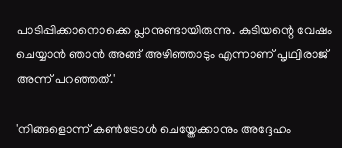പാടിപ്പിക്കാനൊക്കെ പ്ലാനുണ്ടായിരുന്നു. കുടിയന്റെ വേഷം ചെയ്യാൻ ഞാൻ അങ്ങ് അഴിഞ്ഞാടും എന്നാണ് പൃഥ്വിരാജ് അന്ന് പറഞ്ഞത്.'

'നിങ്ങളൊന്ന് കൺട്രോൾ ചെയ്തേക്കാനും അദ്ദേഹം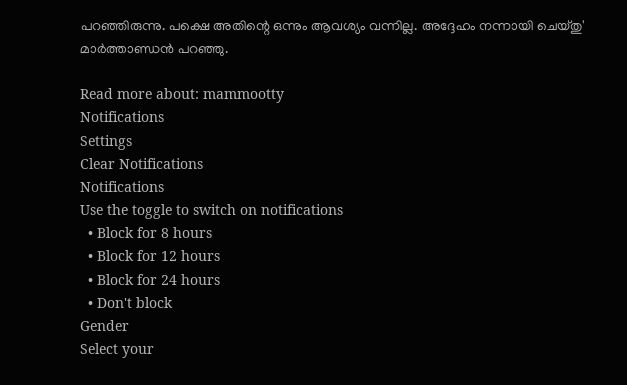പറഞ്ഞിരുന്നു. പക്ഷെ അതിന്റെ ഒന്നും ആവശ്യം വന്നില്ല. അദ്ദേഹം നന്നായി ചെയ്തു' മാർത്താണ്ഡൻ പറഞ്ഞു.

Read more about: mammootty
Notifications
Settings
Clear Notifications
Notifications
Use the toggle to switch on notifications
  • Block for 8 hours
  • Block for 12 hours
  • Block for 24 hours
  • Don't block
Gender
Select your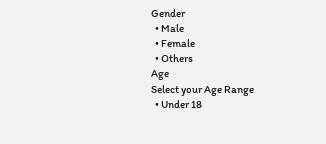Gender
  • Male
  • Female
  • Others
Age
Select your Age Range
  • Under 18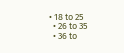• 18 to 25
  • 26 to 35
  • 36 to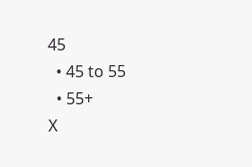45
  • 45 to 55
  • 55+
X